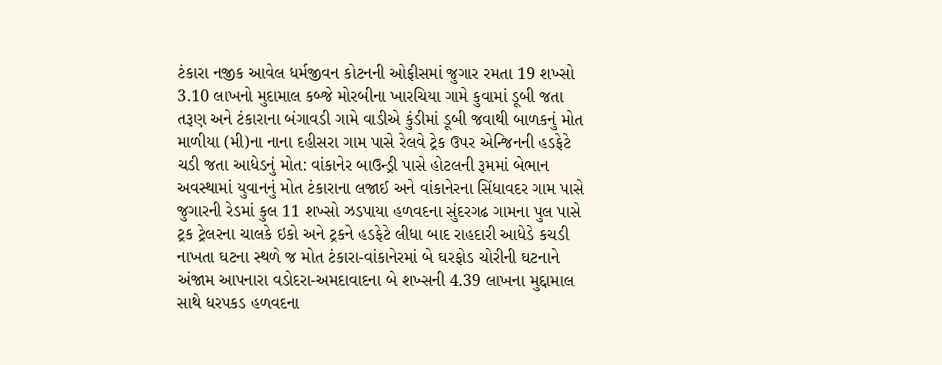ટંકારા નજીક આવેલ ધર્મજીવન કોટનની ઓફીસમાં જુગાર રમતા 19 શખ્સો 3.10 લાખનો મુદામાલ કબ્જે મોરબીના ખારચિયા ગામે કુવામાં ડૂબી જતા તરૂણ અને ટંકારાના બંગાવડી ગામે વાડીએ કુંડીમાં ડૂબી જવાથી બાળકનું મોત માળીયા (મી)ના નાના દહીસરા ગામ પાસે રેલવે ટ્રેક ઉપર એન્જિનની હડફેટે ચડી જતા આધેડનું મોત: વાંકાનેર બાઉન્ડ્રી પાસે હોટલની રૂમમાં બેભાન અવસ્થામાં યુવાનનું મોત ટંકારાના લજાઈ અને વાંકાનેરના સિંધાવદર ગામ પાસે જુગારની રેડમાં કુલ 11 શખ્સો ઝડપાયા હળવદના સુંદરગઢ ગામના પુલ પાસે ટ્રક ટ્રેલરના ચાલકે ઇકો અને ટ્રકને હડફેટે લીધા બાદ રાહદારી આધેડે કચડી નાખતા ઘટના સ્થળે જ મોત ટંકારા-વાંકાનેરમાં બે ઘરફોડ ચોરીની ઘટનાને અંજામ આપનારા વડોદરા-અમદાવાદના બે શખ્સની 4.39 લાખના મુદ્દામાલ સાથે ધરપકડ હળવદના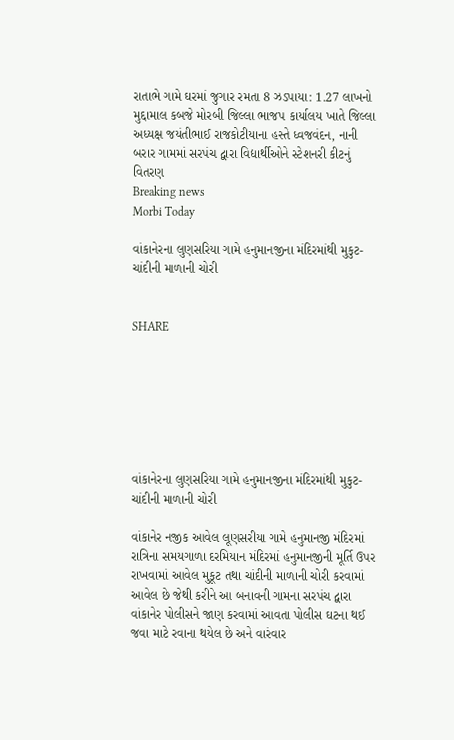રાતાભે ગામે ઘરમાં જુગાર રમતા 8 ઝડપાયા: 1.27 લાખનો મુદ્દામાલ કબજે મોરબી જિલ્લા ભાજપ કાર્યાલય ખાતે જિલ્લા અધ્યક્ષ જયંતીભાઈ રાજકોટીયાના હસ્તે ધ્વજવંદન, નાની બરાર ગામમાં સરપંચ દ્વારા વિદ્યાર્થીઓને સ્ટેશનરી કીટનું વિતરણ
Breaking news
Morbi Today

વાંકાનેરના લુણસરિયા ગામે હનુમાનજીના મંદિરમાંથી મુકુટ-ચાંદીની માળાની ચોરી


SHARE







વાંકાનેરના લુણસરિયા ગામે હનુમાનજીના મંદિરમાંથી મુકુટ-ચાંદીની માળાની ચોરી

વાંકાનેર નજીક આવેલ લૂણસરીયા ગામે હનુમાનજી મંદિરમાં રાત્રિના સમયગાળા દરમિયાન મંદિરમાં હનુમાનજીની મૂર્તિ ઉપર રાખવામાં આવેલ મુકૂટ તથા ચાંદીની માળાની ચોરી કરવામાં આવેલ છે જેથી કરીને આ બનાવની ગામના સરપંચ દ્વારા વાંકાનેર પોલીસને જાણ કરવામાં આવતા પોલીસ ઘટના થઈ જવા માટે રવાના થયેલ છે અને વારંવાર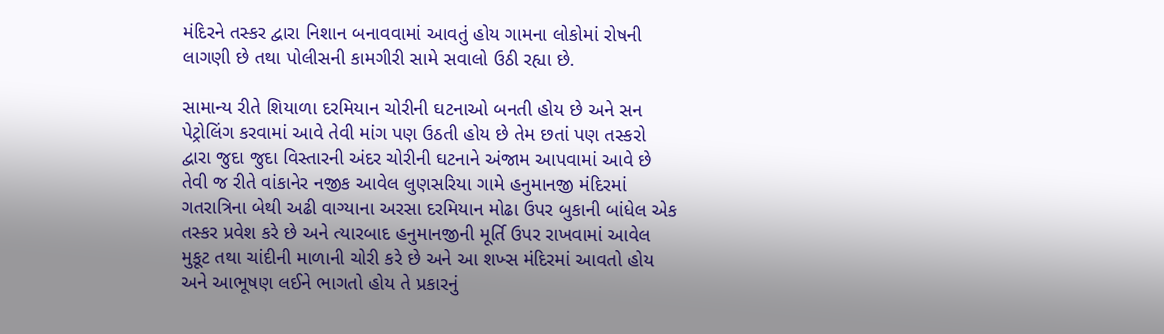મંદિરને તસ્કર દ્વારા નિશાન બનાવવામાં આવતું હોય ગામના લોકોમાં રોષની લાગણી છે તથા પોલીસની કામગીરી સામે સવાલો ઉઠી રહ્યા છે.

સામાન્ય રીતે શિયાળા દરમિયાન ચોરીની ઘટનાઓ બનતી હોય છે અને સન પેટ્રોલિંગ કરવામાં આવે તેવી માંગ પણ ઉઠતી હોય છે તેમ છતાં પણ તસ્કરો દ્વારા જુદા જુદા વિસ્તારની અંદર ચોરીની ઘટનાને અંજામ આપવામાં આવે છે તેવી જ રીતે વાંકાનેર નજીક આવેલ લુણસરિયા ગામે હનુમાનજી મંદિરમાં ગતરાત્રિના બેથી અઢી વાગ્યાના અરસા દરમિયાન મોઢા ઉપર બુકાની બાંધેલ એક તસ્કર પ્રવેશ કરે છે અને ત્યારબાદ હનુમાનજીની મૂર્તિ ઉપર રાખવામાં આવેલ મુકૂટ તથા ચાંદીની માળાની ચોરી કરે છે અને આ શખ્સ મંદિરમાં આવતો હોય અને આભૂષણ લઈને ભાગતો હોય તે પ્રકારનું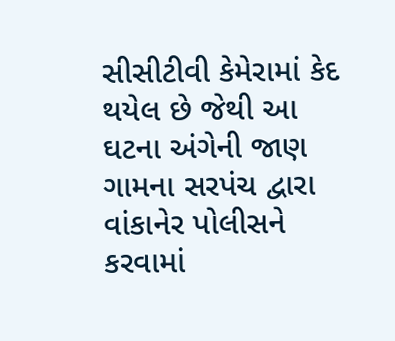સીસીટીવી કેમેરામાં કેદ થયેલ છે જેથી આ ઘટના અંગેની જાણ ગામના સરપંચ દ્વારા વાંકાનેર પોલીસને કરવામાં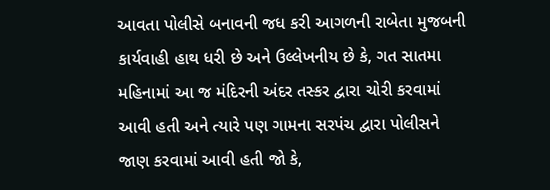આવતા પોલીસે બનાવની જધ કરી આગળની રાબેતા મુજબની કાર્યવાહી હાથ ધરી છે અને ઉલ્લેખનીય છે કે, ગત સાતમા મહિનામાં આ જ મંદિરની અંદર તસ્કર દ્વારા ચોરી કરવામાં આવી હતી અને ત્યારે પણ ગામના સરપંચ દ્વારા પોલીસને જાણ કરવામાં આવી હતી જો કે,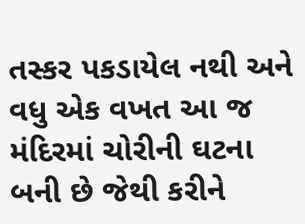તસ્કર પકડાયેલ નથી અને વધુ એક વખત આ જ મંદિરમાં ચોરીની ઘટના બની છે જેથી કરીને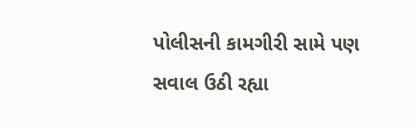પોલીસની કામગીરી સામે પણ સવાલ ઉઠી રહ્યા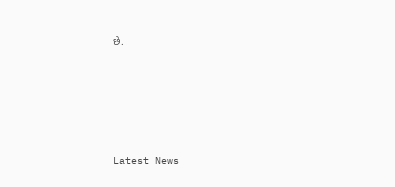છે.






Latest News